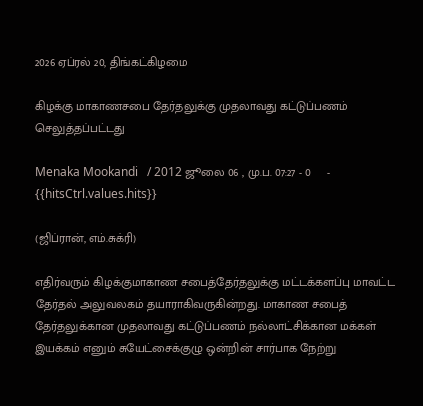2026 ஏப்ரல் 20, திங்கட்கிழமை

கிழக்கு மாகாணசபை தேர்தலுக்கு முதலாவது கட்டுப்பணம் செலுத்தப்பட்டது

Menaka Mookandi   / 2012 ஜூலை 06 , மு.ப. 07:27 - 0     - {{hitsCtrl.values.hits}}

(ஜிப்ரான், எம்.சுக்ரி)

எதிர்வரும் கிழக்குமாகாண சபைத்தேர்தலுக்கு மட்டக்களப்பு மாவட்ட தேர்தல் அலுவலகம் தயாராகிவருகின்றது. மாகாண சபைத் தேர்தலுக்கான முதலாவது கட்டுப்பணம் நல்லாட்சிக்கான மக்கள் இயக்கம் எனும் சுயேட்சைக்குழு ஒன்றின் சார்பாக நேற்று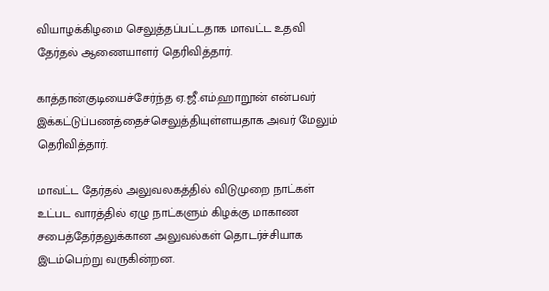வியாழக்கிழமை செலுத்தப்பட்டதாக மாவட்ட உதவி தேர்தல் ஆணையாளர் தெரிவித்தார்.

காத்தான்குடியைச்சேர்ந்த ஏ.ஜீ.எம்.ஹாறூன் என்பவர் இக்கட்டுப்பணத்தைச்செலுத்தியுள்ளயதாக அவர் மேலும் தெரிவித்தார்.

மாவட்ட தேர்தல் அலுவலகத்தில் விடுமுறை நாட்கள் உட்பட வாரத்தில் ஏழு நாட்களும் கிழக்கு மாகாண சபைத்தேர்தலுக்கான அலுவல்கள் தொடர்ச்சியாக இடம்பெற்று வருகின்றன.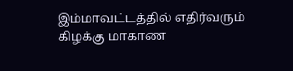இம்மாவட்டத்தில் எதிர்வரும் கிழக்கு மாகாண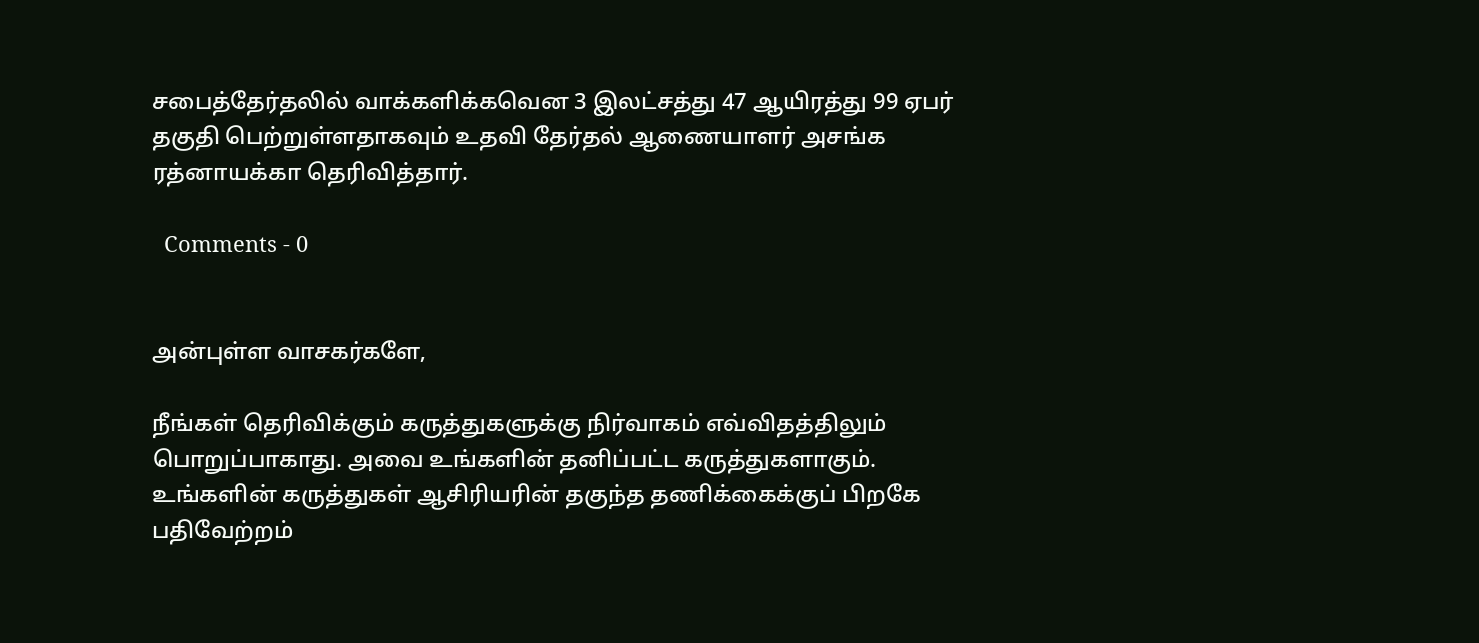சபைத்தேர்தலில் வாக்களிக்கவென 3 இலட்சத்து 47 ஆயிரத்து 99 ஏபர் தகுதி பெற்றுள்ளதாகவும் உதவி தேர்தல் ஆணையாளர் அசங்க ரத்னாயக்கா தெரிவித்தார்.

  Comments - 0


அன்புள்ள வாசகர்களே,

நீங்கள் தெரிவிக்கும் கருத்துகளுக்கு நிர்வாகம் எவ்விதத்திலும் பொறுப்பாகாது. அவை உங்களின் தனிப்பட்ட கருத்துகளாகும். உங்களின் கருத்துகள் ஆசிரியரின் தகுந்த தணிக்கைக்குப் பிறகே பதிவேற்றம்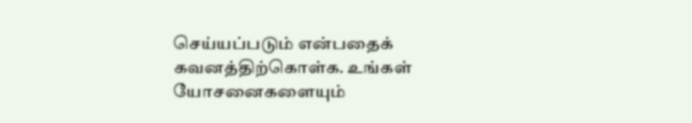செய்யப்படும் என்பதைக் கவனத்திற்கொள்க. உங்கள் யோசனைகளையும்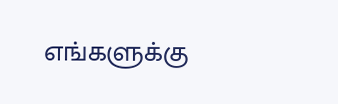எங்களுக்கு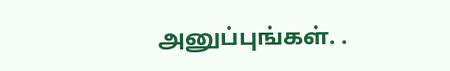அனுப்புங்கள். .